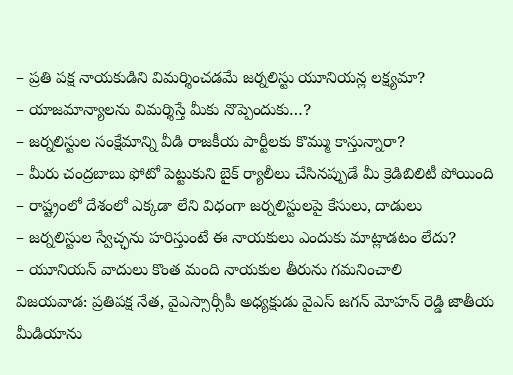– ప్రతి పక్ష నాయకుడిని విమర్శించడమే జర్నలిస్టు యూనియన్ల లక్ష్యమా?
– యాజమాన్యాలను విమర్శిస్తే మీకు నొప్పెందుకు…?
– జర్నలిస్టుల సంక్షేమాన్ని వీడి రాజకీయ పార్టీలకు కొమ్ము కాస్తున్నారా?
– మీరు చంద్రబాబు ఫోటో పెట్టుకుని బైక్ ర్యాలీలు చేసినప్పుడే మీ క్రెడిబిలిటీ పోయింది
– రాష్ట్రంలో దేశంలో ఎక్కడా లేని విధంగా జర్నలిస్టులపై కేసులు, దాడులు
– జర్నలిస్టుల స్వేచ్ఛను హరిస్తుంటే ఈ నాయకులు ఎందుకు మాట్లాడటం లేదు?
– యూనియన్ వాదులు కొంత మంది నాయకుల తీరును గమనించాలి
విజయవాడ: ప్రతిపక్ష నేత, వైఎస్సార్సీపీ అధ్యక్షుడు వైఎస్ జగన్ మోహన్ రెడ్డి జాతీయ మీడియాను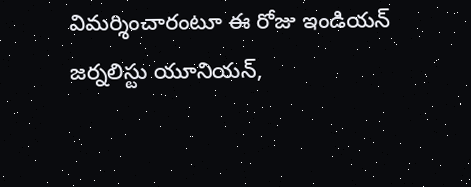విమర్శించారంటూ ఈ రోజు ఇండియన్ జర్నలిస్టు యూనియన్,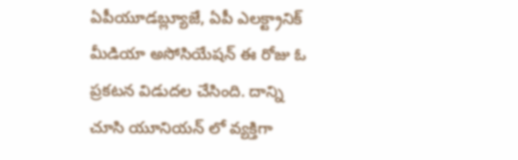ఏపీయూడబ్ల్యూజే, ఏపీ ఎలక్ట్రానిక్ మీడియా అసోసియేషన్ ఈ రోజు ఓ ప్రకటన విడుదల చేసింది. దాన్ని చూసి యూనియన్ లో వ్యక్తిగా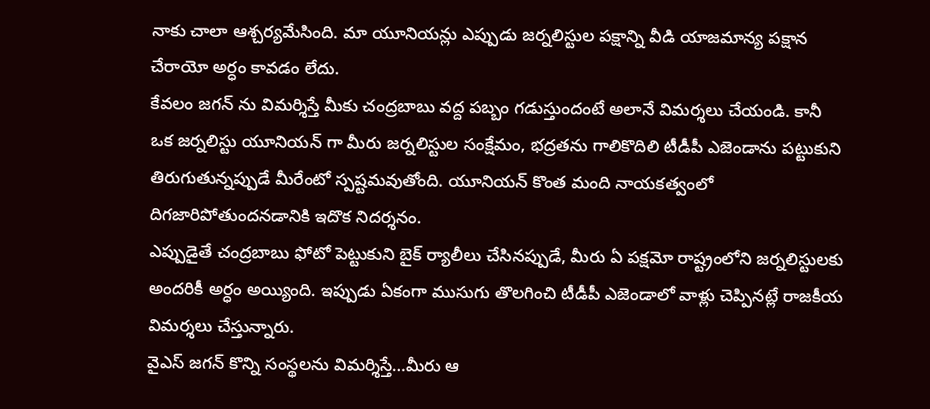నాకు చాలా ఆశ్చర్యమేసింది. మా యూనియన్లు ఎప్పుడు జర్నలిస్టుల పక్షాన్ని వీడి యాజమాన్య పక్షాన చేరాయో అర్ధం కావడం లేదు.
కేవలం జగన్ ను విమర్శిస్తే మీకు చంద్రబాబు వద్ద పబ్బం గడుస్తుందంటే అలానే విమర్శలు చేయండి. కానీ ఒక జర్నలిస్టు యూనియన్ గా మీరు జర్నలిస్టుల సంక్షేమం, భద్రతను గాలికొదిలి టీడీపీ ఎజెండాను పట్టుకుని తిరుగుతున్నప్పుడే మీరేంటో స్పష్టమవుతోంది. యూనియన్ కొంత మంది నాయకత్వంలో దిగజారిపోతుందనడానికి ఇదొక నిదర్శనం.
ఎప్పుడైతే చంద్రబాబు ఫోటో పెట్టుకుని బైక్ ర్యాలీలు చేసినప్పుడే, మీరు ఏ పక్షమో రాష్ట్రంలోని జర్నలిస్టులకు అందరికీ అర్ధం అయ్యింది. ఇప్పుడు ఏకంగా ముసుగు తొలగించి టీడీపీ ఎజెండాలో వాళ్లు చెప్పినట్లే రాజకీయ విమర్శలు చేస్తున్నారు.
వైఎస్ జగన్ కొన్ని సంస్థలను విమర్శిస్తే…మీరు ఆ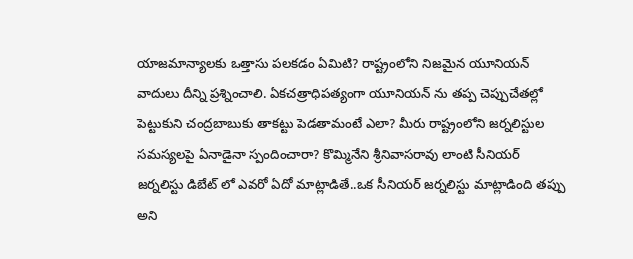యాజమాన్యాలకు ఒత్తాసు పలకడం ఏమిటి? రాష్ట్రంలోని నిజమైన యూనియన్ వాదులు దీన్ని ప్రశ్నించాలి. ఏకచత్రాధిపత్యంగా యూనియన్ ను తప్ప చెప్పుచేతల్లో పెట్టుకుని చంద్రబాబుకు తాకట్టు పెడతామంటే ఎలా? మీరు రాష్ట్రంలోని జర్నలిస్టుల సమస్యలపై ఏనాడైనా స్పందించారా? కొమ్మినేని శ్రీనివాసరావు లాంటి సీనియర్ జర్నలిస్టు డిబేట్ లో ఎవరో ఏదో మాట్లాడితే..ఒక సీనియర్ జర్నలిస్టు మాట్లాడింది తప్పు అని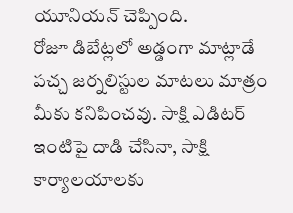యూనియన్ చెప్పింది.
రోజూ డిబేట్లలో అడ్డంగా మాట్లాడే పచ్చ జర్నలిస్టుల మాటలు మాత్రం మీకు కనిపించవు. సాక్షి ఎడిటర్ ఇంటిపై దాడి చేసినా, సాక్షి కార్యాలయాలకు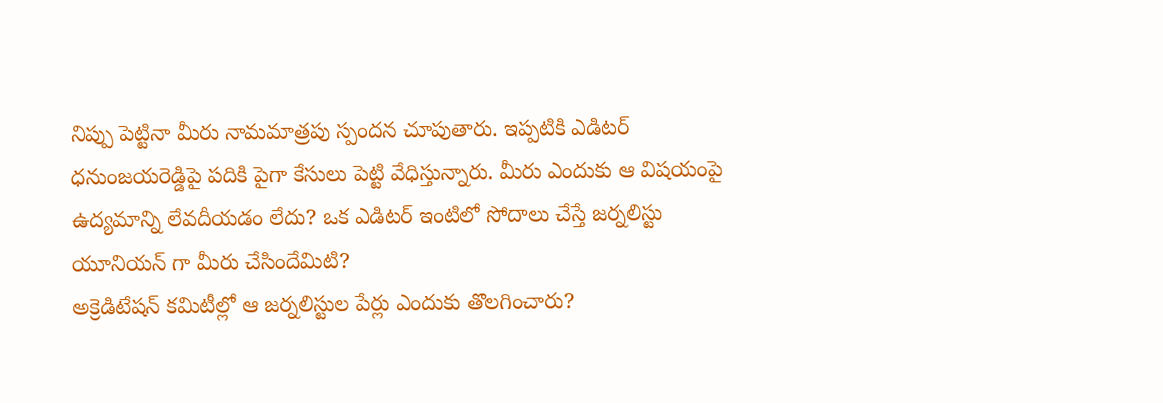నిప్పు పెట్టినా మీరు నామమాత్రపు స్పందన చూపుతారు. ఇప్పటికి ఎడిటర్ ధనుంజయరెడ్డిపై పదికి పైగా కేసులు పెట్టి వేధిస్తున్నారు. మీరు ఎందుకు ఆ విషయంపై ఉద్యమాన్ని లేవదీయడం లేదు? ఒక ఎడిటర్ ఇంటిలో సోదాలు చేస్తే జర్నలిస్టు యూనియన్ గా మీరు చేసిందేమిటి?
అక్రెడిటేషన్ కమిటీల్లో ఆ జర్నలిస్టుల పేర్లు ఎందుకు తొలగించారు?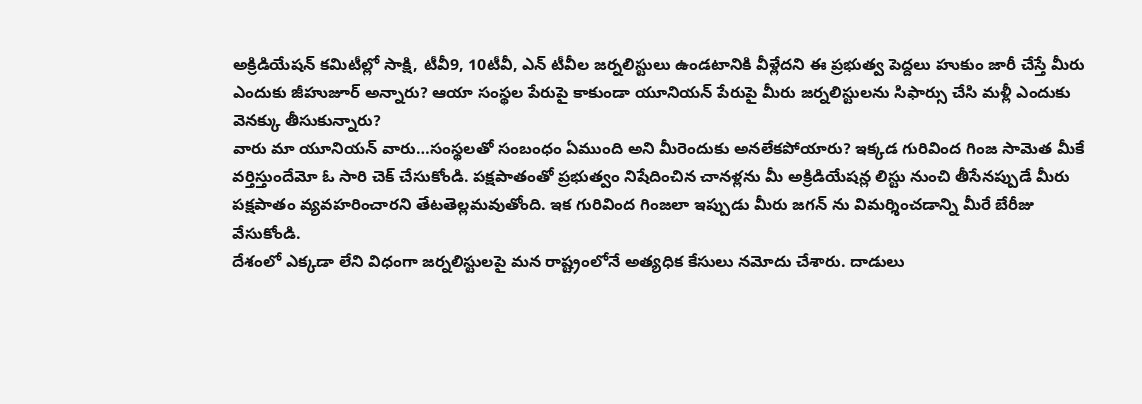అక్రిడియేషన్ కమిటీల్లో సాక్షి, టీవీ9, 10టీవీ, ఎన్ టీవీల జర్నలిస్టులు ఉండటానికి వీళ్లేదని ఈ ప్రభుత్వ పెద్దలు హుకుం జారీ చేస్తే మీరు ఎందుకు జీహుజూర్ అన్నారు? ఆయా సంస్థల పేరుపై కాకుండా యూనియన్ పేరుపై మీరు జర్నలిస్టులను సిఫార్సు చేసి మళ్లీ ఎందుకు వెనక్కు తీసుకున్నారు?
వారు మా యూనియన్ వారు…సంస్థలతో సంబంధం ఏముంది అని మీరెందుకు అనలేకపోయారు? ఇక్కడ గురివింద గింజ సామెత మీకే వర్తిస్తుందేమో ఓ సారి చెక్ చేసుకోండి. పక్షపాతంతో ప్రభుత్వం నిషేదించిన చానళ్లను మీ అక్రిడియేషన్ల లిస్టు నుంచి తీసేనప్పుడే మీరు పక్షపాతం వ్యవహరించారని తేటతెల్లమవుతోంది. ఇక గురివింద గింజలా ఇప్పుడు మీరు జగన్ ను విమర్శించడాన్ని మీరే బేరీజు వేసుకోండి.
దేశంలో ఎక్కడా లేని విధంగా జర్నలిస్టులపై మన రాష్ట్రంలోనే అత్యధిక కేసులు నమోదు చేశారు. దాడులు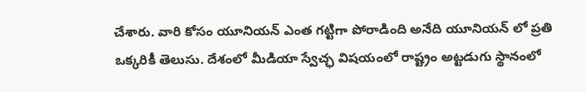చేశారు. వారి కోసం యూనియన్ ఎంత గట్టిగా పోరాడింది అనేది యూనియన్ లో ప్రతి ఒక్కరికీ తెలుసు. దేశంలో మీడియా స్వేచ్ఛ విషయంలో రాష్ట్రం అట్టడుగు స్థానంలో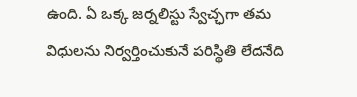ఉంది. ఏ ఒక్క జర్నలిస్టు స్వేచ్ఛగా తమ విధులను నిర్వర్తించుకునే పరిస్థితి లేదనేది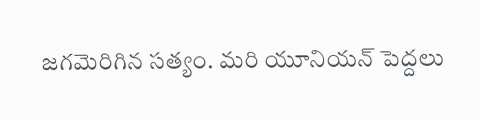జగమెరిగిన సత్యం. మరి యూనియన్ పెద్దలు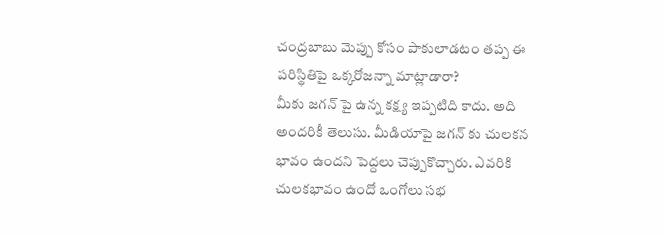చంద్రబాబు మెప్పు కోసం పాకులాడటం తప్ప ఈ పరిస్థితిపై ఒక్కరోజన్నా మాట్లాడారా?
మీకు జగన్ పై ఉన్న కక్ష్య ఇప్పటిది కాదు. అది అందరికీ తెలుసు. మీడియాపై జగన్ కు చులకన భావం ఉందని పెద్దలు చెప్పుకొచ్చారు. ఎవరికి చులకభావం ఉందో ఒంగోలు సభ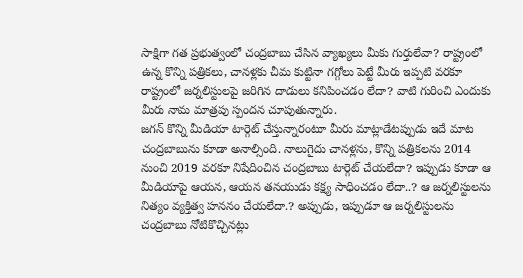సాక్షిగా గత ప్రభుత్వంలో చంద్రబాబు చేసిన వ్యాఖ్యలు మీకు గుర్తులేవా? రాష్ట్రంలో ఉన్న కొన్ని పత్రికలు, చానళ్లకు చీమ కుట్టినా గగ్గోలు పెట్టే మీరు ఇప్పటి వరకూ రాష్ట్రంలో జర్నలిస్టులపై జరిగిన దాడులు కనిపించడం లేదా? వాటి గురించి ఎందుకు మీరు నామ మాత్రపు స్పందన చూపుతున్నారు.
జగన్ కొన్ని మీడియా టార్గెట్ చేస్తున్నారంటూ మీరు మాట్లాడేటప్పుడు ఇదే మాట చంద్రబాబును కూడా అనాల్సింది. నాలుగైదు చానళ్లను, కొన్ని పత్రికలను 2014 నుంచి 2019 వరకూ నిషేదించిన చంద్రబాబు టార్గెట్ చేయలేదా? ఇప్పుడు కూడా ఆ మీడియాపై ఆయన, ఆయన తనయుడు కక్ష్య సాధించడం లేదా..? ఆ జర్నలిస్టులను నిత్యం వ్యక్తిత్వ హననం చేయలేదా.? అప్పుడు, ఇప్పుడూ ఆ జర్నలిస్టులను చంద్రబాబు నోటికొచ్చినట్లు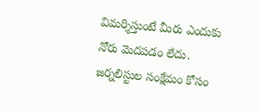విమర్శిస్తుంటే మీరు ఎందుకు నోరు మెదపడం లేదు.
జర్నలిస్టుల సంక్షేమం కోసం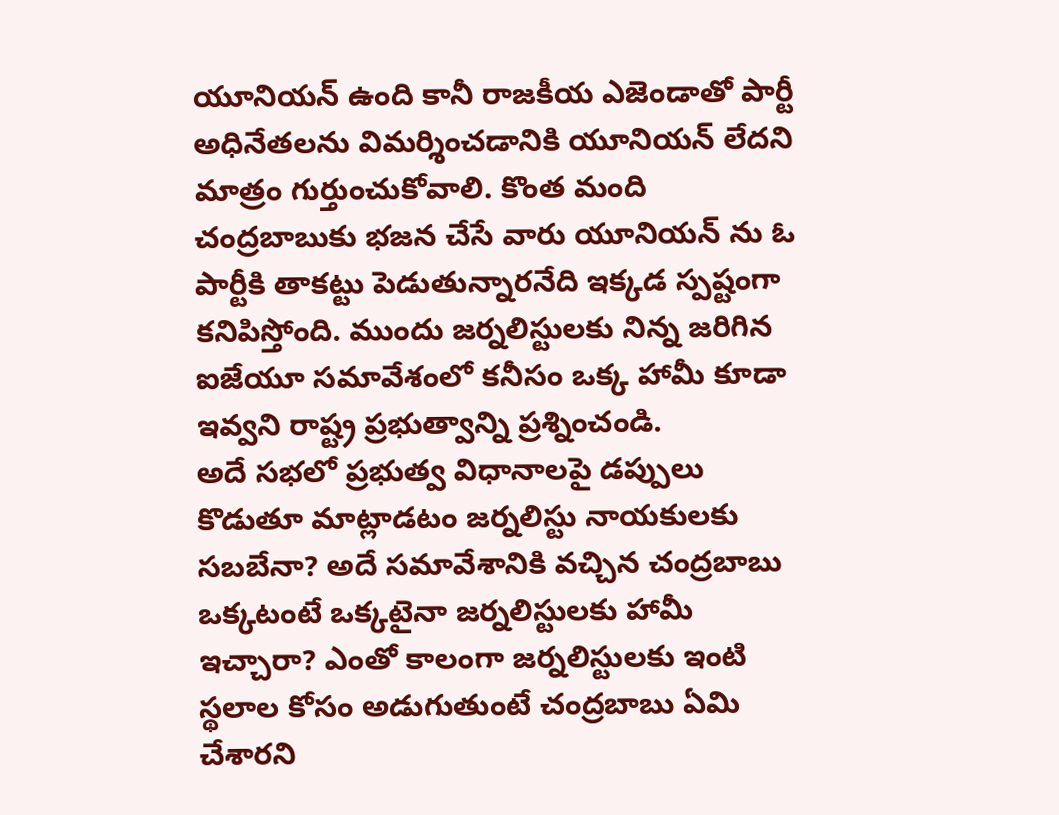యూనియన్ ఉంది కానీ రాజకీయ ఎజెండాతో పార్టీ అధినేతలను విమర్శించడానికి యూనియన్ లేదని మాత్రం గుర్తుంచుకోవాలి. కొంత మంది చంద్రబాబుకు భజన చేసే వారు యూనియన్ ను ఓ పార్టీకి తాకట్టు పెడుతున్నారనేది ఇక్కడ స్పష్టంగా కనిపిస్తోంది. ముందు జర్నలిస్టులకు నిన్న జరిగిన ఐజేయూ సమావేశంలో కనీసం ఒక్క హామీ కూడా ఇవ్వని రాష్ట్ర ప్రభుత్వాన్ని ప్రశ్నించండి.
అదే సభలో ప్రభుత్వ విధానాలపై డప్పులు కొడుతూ మాట్లాడటం జర్నలిస్టు నాయకులకు సబబేనా? అదే సమావేశానికి వచ్చిన చంద్రబాబు ఒక్కటంటే ఒక్కటైనా జర్నలిస్టులకు హామీ ఇచ్చారా? ఎంతో కాలంగా జర్నలిస్టులకు ఇంటి స్థలాల కోసం అడుగుతుంటే చంద్రబాబు ఏమి చేశారని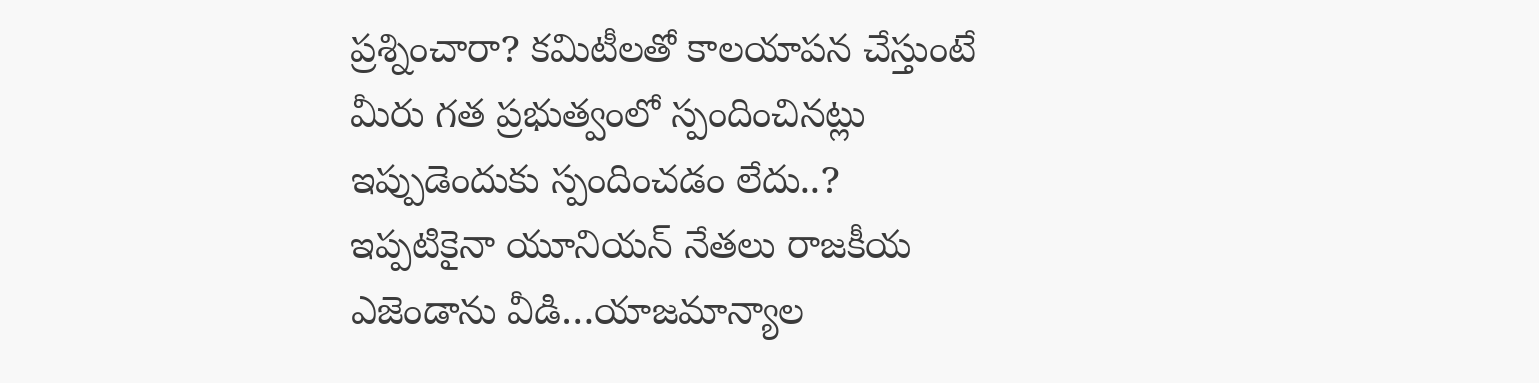ప్రశ్నించారా? కమిటీలతో కాలయాపన చేస్తుంటే మీరు గత ప్రభుత్వంలో స్పందించినట్లు ఇప్పుడెందుకు స్పందించడం లేదు..?
ఇప్పటికైనా యూనియన్ నేతలు రాజకీయ ఎజెండాను వీడి…యాజమాన్యాల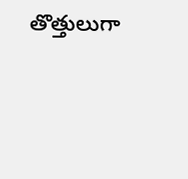తొత్తులుగా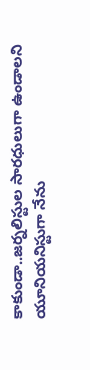కాకుండా..జర్నలిస్టుల సారధులుగా ఉండాలని యూనియనిస్టుగా నేను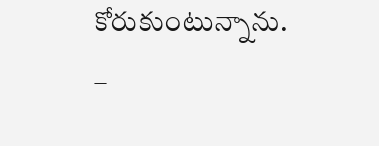కోరుకుంటున్నాను.
–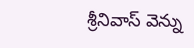శ్రీనివాస్ వెన్ను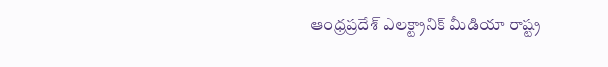ఆంధ్రప్రదేశ్ ఎలక్ట్రానిక్ మీడియా రాష్ట్ర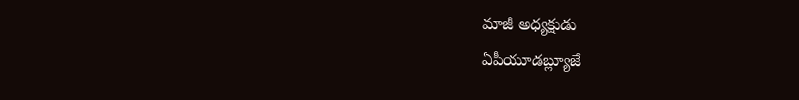మాజీ అధ్యక్షుడు
ఏపీయూడబ్ల్యూజే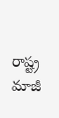రాష్ట్ర మాజీ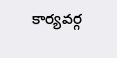కార్యవర్గ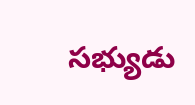సభ్యుడు